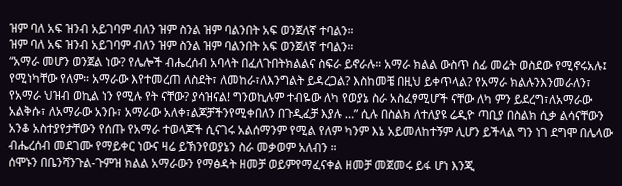ዝም ባለ አፍ ዝንብ አይገባም ብለን ዝም ስንል ዝም ባልንበት አፍ ወንጀለኛ ተባልን።
ዝም ባለ አፍ ዝንብ አይገባም ብለን ዝም ስንል ዝም ባልንበት አፍ ወንጀለኛ ተባልን።
“አማራ መሆን ወንጀል ነው? የሌሎች ብሔረሰብ አባላት በፈለጉበትክልልና ስፍራ ይኖራሉ። አማራ ክልል ውስጥ ሰፊ መሬት ወስደው የሚኖሩአሉ፤ የሚነካቸው የለም። አማራው እየተመረጠ ለስደት፣ ለመከራ፣ለእንግልት ይዳረጋል? እስከመቼ በዚህ ይቀጥላል? የአማራ ክልሉንእንመራለን፣ የአማራ ህዝብ ወኪል ነን የሚሉ የት ናቸው? ያሳዝናል! ግንወኪሉም ተብዬው ለካ የወያኔ ስራ አስፈፃሚሆች ናቸው ለካ ምን ይደረግ፣ለአማራው አልቅሱ፣ ለአማራው አንቡ፣ አማራው አለቀ፣ልጆቻችንየሚቀበለን በጉዲፈቻ እያሉ …” ሲሉ በስልክ ለተለያዩ ሬዲዮ ጣቢያ በስልክ ሲቃ ልሳናቸውን አንቆ አስተያየታቸውን የሰጡ የአማራ ተወላጆች ሲናገሩ አልሰማንም የሚል የለም ካንም እኔ አይመለከተኝም ሊሆን ይችላል ግን ነገ ደግሞ በሌላው ብሔረሰብ መደገሙ የማይቀር ነውና ዛሬ ይኽንየወያኔን ስራ መቃወም አለብን ።
ሰሞኑን በቤንሻንጉል-ጉምዝ ክልል አማራውን የማፅዳት ዘመቻ ወይምየማፈናቀል ዘመቻ መጀመሩ ይፋ ሆነ እንጂ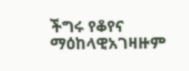ችግሩ የቆየና ማዕከላዊአገዛዙም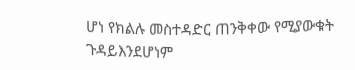ሆነ የክልሉ መስተዳድር ጠንቅቀው የሚያውቁት ጉዳይእንደሆነም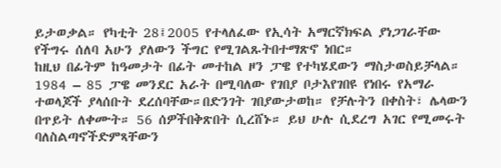ይታወቃል። የካቲት 28፤2005 የተላለፈው የኢሳት አማርኛክፍል ያነጋገራቸው የችግሩ ሰለባ አሁን ያለውን ችግር የሚገልጹትበተማጽኖ ነበር።
ከዚህ በፊትም ከዓመታት በፊት መተከል ዞን ፓዌ የተካሄደውን ማስታወስይቻላል። 1984 – 85 ፓዌ መንደር አራት በሚባለው የገበያ ቦታእየገበዩ የነበሩ የአማራ ተወላጆች ያላሰቡት ደረሰባቸው።በድንገት ገበያውታወከ። የቻሉትን በቀስት፣ ሌላውን በጥይት ለቀሙት። 56 ሰዎችበቅጽበት ሲረሸኑ። ይህ ሁሉ ሲደረግ አገር የሚመሩት ባለስልጣኖችድምጻቸውን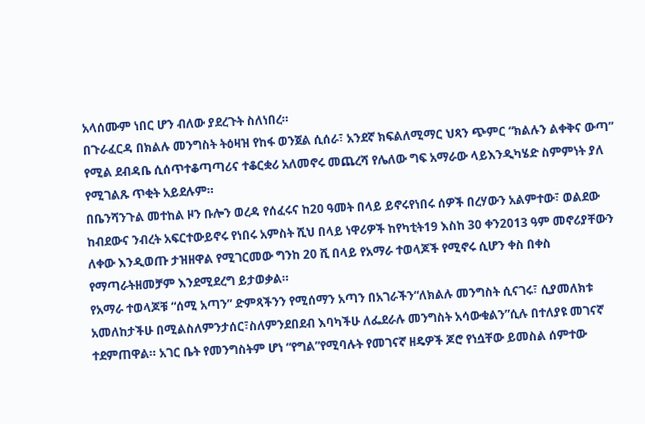አላሰሙም ነበር ሆን ብለው ያደረጉት ስለነበረ።
በጉራፈርዳ በክልሉ መንግስት ትዕዛዝ የከፋ ወንጀል ሲሰራ፣ አንደኛ ክፍልለሚማር ህጻን ጭምር “ክልሉን ልቀቅና ውጣ” የሚል ደብዳቤ ሲሰጥተቆጣጣሪና ተቆርቋሪ አለመኖሩ መጨረሻ የሌለው ግፍ አማራው ላይእንዲካሄድ ስምምነት ያለ የሚገልጹ ጥቂት አይደሉም።
በቤንሻንጉል መተከል ዞን ቡሎን ወረዳ የሰፈሩና ከ20 ዓመት በላይ ይኖሩየነበሩ ሰዎች በረሃውን አልምተው፣ ወልደው ከብደውና ንብረት አፍርተውይኖሩ የነበሩ አምስት ሺህ በላይ ነዋሪዎች ከየካቲት19 እስከ 30 ቀን2013 ዓም መኖሪያቸውን ለቀው እንዲወጡ ታዝዘዋል የሚገርመው ግንከ 20 ሺ በላይ የአማራ ተወላጆች የሚኖሩ ሲሆን ቀስ በቀስ የማጣራትዘመቻም እንደሚደረግ ይታወቃል።
የአማራ ተወላጆቹ “ሰሚ አጣን” ድምጻችንን የሚሰማን አጣን በአገራችን“ለክልሉ መንግስት ሲናገሩ፣ ሲያመለክቱ አመለከታችሁ በሚልስለምንታሰር፣ስለምንደበደብ እባካችሁ ለፌደራሉ መንግስት አሳውቁልን”ሲሉ በተለያዩ መገናኛ ተደምጠዋል። አገር ቤት የመንግስትም ሆነ “የግል”የሚባሉት የመገናኛ ዘዴዎች ጆሮ የነሷቸው ይመስል ሰምተው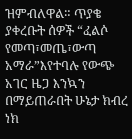ዝምብለዋል። ጥያቄ ያቀረቡት ሰዎች “ፈልሶ የመጣ፣መጤ፣ውጣ አማራ”እየተባሉ የውጭ አገር ዜጋ እንኳን በማይጠራበት ሁኔታ ክብረ ነክ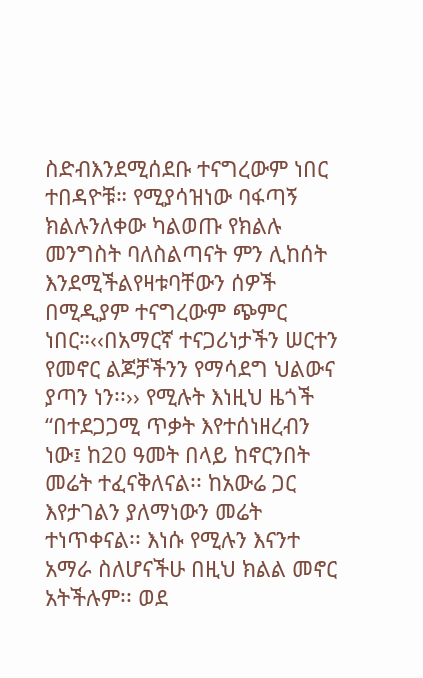ስድብእንደሚሰደቡ ተናግረውም ነበር ተበዳዮቹ። የሚያሳዝነው ባፋጣኝ ክልሉንለቀው ካልወጡ የክልሉ መንግስት ባለስልጣናት ምን ሊከሰት እንደሚችልየዛቱባቸውን ሰዎች በሚዲያም ተናግረውም ጭምር ነበር።‹‹በአማርኛ ተናጋሪነታችን ሠርተን የመኖር ልጆቻችንን የማሳደግ ህልውና ያጣን ነን፡፡›› የሚሉት እነዚህ ዜጎች “በተደጋጋሚ ጥቃት እየተሰነዘረብን ነው፤ ከ20 ዓመት በላይ ከኖርንበት መሬት ተፈናቅለናል፡፡ ከአውሬ ጋር እየታገልን ያለማነውን መሬት ተነጥቀናል፡፡ እነሱ የሚሉን እናንተ አማራ ስለሆናችሁ በዚህ ክልል መኖር አትችሉም፡፡ ወደ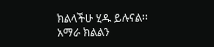ክልላችሁ ሂዱ ይሉናል፡፡ አማራ ክልልን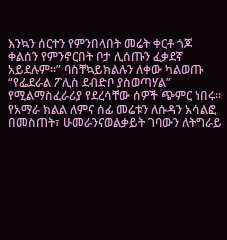እንኳን ሰርተን የምንበላበት መሬት ቀርቶ ጎጆ ቀልሰን የምንኖርበት ቦታ ሊሰጡን ፈቃደኛ አይደሉም፡፡” ባስቸኳይክልሉን ለቀው ካልወጡ “የፌደራል ፖሊስ ደብድቦ ያስወጣሃል” የሚልማስፈራሪያ የደረሳቸው ሰዎች ጭምር ነበሩ።
የአማራ ክልል ለምና ሰፊ መሬቱን ለሱዳን አሳልፎ በመስጠት፣ ሁመራንናወልቃይት ገባውን ለትግራይ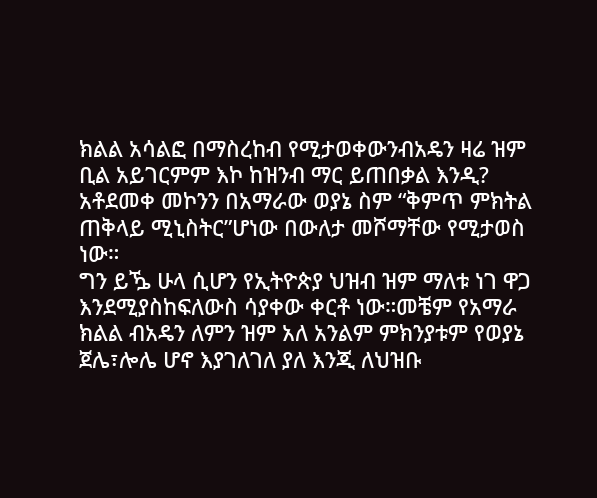ክልል አሳልፎ በማስረከብ የሚታወቀውንብአዴን ዛሬ ዝም ቢል አይገርምም እኮ ከዝንብ ማር ይጠበቃል እንዲ? አቶደመቀ መኮንን በአማራው ወያኔ ስም “ቅምጥ ምክትል ጠቅላይ ሚኒስትር”ሆነው በውለታ መሾማቸው የሚታወስ ነው።
ግን ይዄ ሁላ ሲሆን የኢትዮጵያ ህዝብ ዝም ማለቱ ነገ ዋጋ እንደሚያስከፍለውስ ሳያቀው ቀርቶ ነው።መቼም የአማራ ክልል ብአዴን ለምን ዝም አለ አንልም ምክንያቱም የወያኔ ጀሌ፣ሎሌ ሆኖ እያገለገለ ያለ እንጂ ለህዝቡ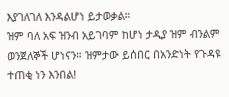እያገለገለ እንዳልሆነ ይታወቃል።
ዝም ባለ አፍ ዝንብ አይገባም ከሆነ ታዲያ ዝም ብንልም ወንጀለኞች ሆነናን። ዝምታው ይሰበር በአንድነት የጉዳዩ ተጠቂ ነን እንበል!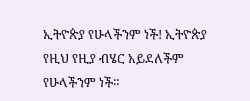ኢትዮጵያ የሁላችንም ነች! ኢትዮጵያ የዚህ የዚያ ብሄር አይደለችም የሁላችንም ነች።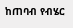ከጠባብ የብሄር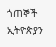ጎጠኞች ኢትዮጵያን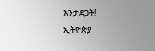እንታደጋት!
ኢትዮጵያ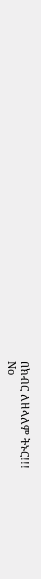በክብር ለዘላለም ትኑር!!!
No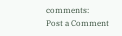comments:
Post a Comment